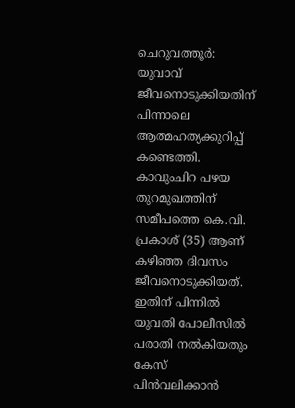ചെറുവത്തൂർ: യുവാവ് ജീവനൊടുക്കിയതിന് പിന്നാലെ ആത്മഹത്യക്കുറിപ്പ് കണ്ടെത്തി. കാവുംചിറ പഴയ തുറമുഖത്തിന് സമീപത്തെ കെ.വി. പ്രകാശ് (35) ആണ് കഴിഞ്ഞ ദിവസം ജീവനൊടുക്കിയത്. ഇതിന് പിന്നിൽ യുവതി പോലീസിൽ പരാതി നൽകിയതും കേസ് പിൻവലിക്കാൻ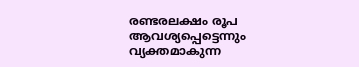രണ്ടരലക്ഷം രൂപ ആവശ്യപ്പെട്ടെന്നും വ്യക്തമാകുന്ന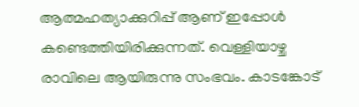ആത്മഹത്യാക്കുറിപ്പ് ആണ് ഇപ്പോൾ കണ്ടെത്തിയിരിക്കുന്നത്. വെള്ളിയാഴ്ച രാവിലെ ആയിരുന്നു സംഭവം. കാടങ്കോട്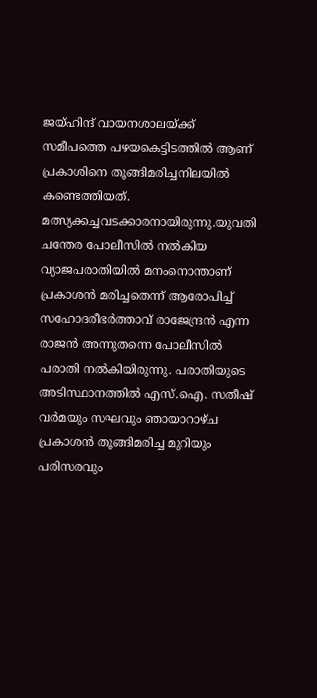ജയ്ഹിന്ദ് വായനശാലയ്ക്ക് സമീപത്തെ പഴയകെട്ടിടത്തിൽ ആണ് പ്രകാശിനെ തൂങ്ങിമരിച്ചനിലയിൽ കണ്ടെത്തിയത്. മത്സ്യക്കച്ചവടക്കാരനായിരുന്നു.യുവതി ചന്തേര പോലീസിൽ നൽകിയ വ്യാജപരാതിയിൽ മനംനൊന്താണ് പ്രകാശൻ മരിച്ചതെന്ന് ആരോപിച്ച് സഹോദരീഭർത്താവ് രാജേന്ദ്രൻ എന്ന രാജൻ അന്നുതന്നെ പോലീസിൽ പരാതി നൽകിയിരുന്നു. പരാതിയുടെ അടിസ്ഥാനത്തിൽ എസ്.ഐ. സതീഷ് വർമയും സഘവും ഞായാറാഴ്ച പ്രകാശൻ തൂങ്ങിമരിച്ച മുറിയും പരിസരവും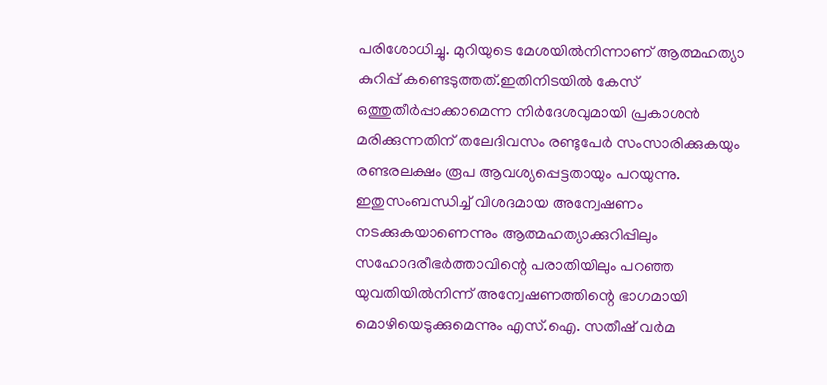പരിശോധിച്ചു. മുറിയുടെ മേശയിൽനിന്നാണ് ആത്മഹത്യാ കുറിപ്പ് കണ്ടെടുത്തത്.ഇതിനിടയിൽ കേസ് ഒത്തുതീർപ്പാക്കാമെന്ന നിർദേശവുമായി പ്രകാശൻ മരിക്കുന്നതിന് തലേദിവസം രണ്ടുപേർ സംസാരിക്കുകയും രണ്ടരലക്ഷം രൂപ ആവശ്യപ്പെട്ടതായും പറയുന്നു. ഇതുസംബന്ധിച്ച് വിശദമായ അന്വേഷണം നടക്കുകയാണെന്നും ആത്മഹത്യാക്കുറിപ്പിലും സഹോദരീഭർത്താവിന്റെ പരാതിയിലും പറഞ്ഞ യുവതിയിൽനിന്ന്‌ അന്വേഷണത്തിന്റെ ഭാഗമായി മൊഴിയെടുക്കുമെന്നും എസ്.ഐ. സതീഷ് വർമ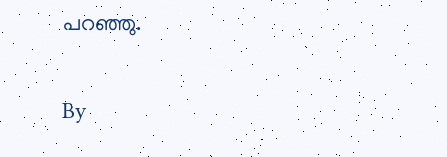പറഞ്ഞു.

By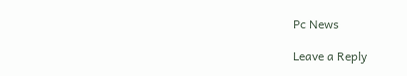Pc News

Leave a Reply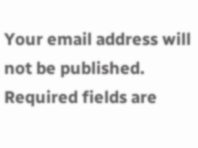Your email address will not be published. Required fields are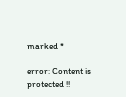marked *

error: Content is protected !!